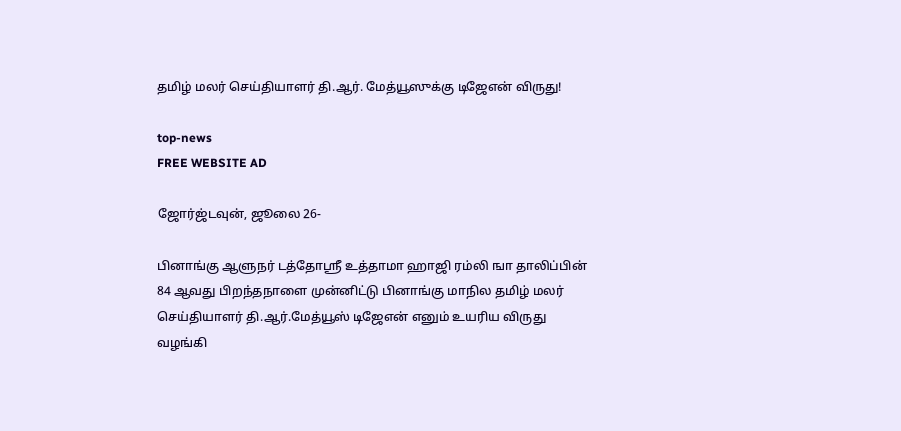தமிழ் மலர் செய்தியாளர் தி.ஆர். மேத்யூஸுக்கு டிஜேஎன் விருது!

top-news
FREE WEBSITE AD

ஜோர்ஜ்டவுன், ஜூலை 26-

பினாங்கு ஆளுநர் டத்தோஸ்ரீ உத்தாமா ஹாஜி ரம்லி ஙா தாலிப்பின் 84 ஆவது பிறந்தநாளை முன்னிட்டு பினாங்கு மாநில தமிழ் மலர் செய்தியாளர் தி.ஆர்.மேத்யூஸ் டிஜேஎன் எனும் உயரிய விருது வழங்கி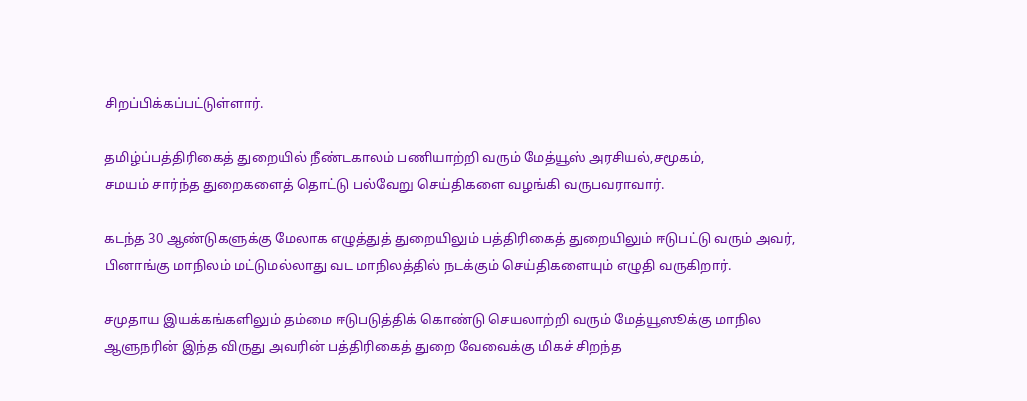சிறப்பிக்கப்பட்டுள்ளார்.

தமிழ்ப்பத்திரிகைத் துறையில் நீண்டகாலம் பணியாற்றி வரும் மேத்யூஸ் அரசியல்,சமூகம்,
சமயம் சார்ந்த துறைகளைத் தொட்டு பல்வேறு செய்திகளை வழங்கி வருபவராவார்.

கடந்த 30 ஆண்டுகளுக்கு மேலாக எழுத்துத் துறையிலும் பத்திரிகைத் துறையிலும் ஈடுபட்டு வரும் அவர், பினாங்கு மாநிலம் மட்டுமல்லாது வட மாநிலத்தில் நடக்கும் செய்திகளையும் எழுதி வருகிறார்.

சமுதாய இயக்கங்களிலும் தம்மை ஈடுபடுத்திக் கொண்டு செயலாற்றி வரும் மேத்யூஸூக்கு மாநில ஆளுநரின் இந்த விருது அவரின் பத்திரிகைத் துறை வேவைக்கு மிகச் சிறந்த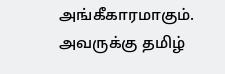அங்கீகாரமாகும்.
அவருக்கு தமிழ்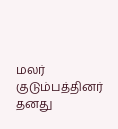மலர் குடும்பத்தினர் தனது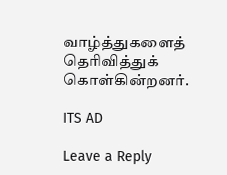வாழ்த்துகளைத் தெரிவித்துக் கொள்கின்றனர்.

ITS AD

Leave a Reply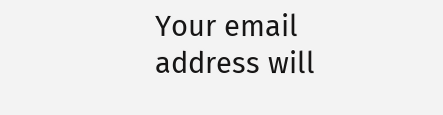Your email address will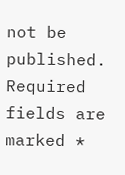not be published. Required fields are marked *